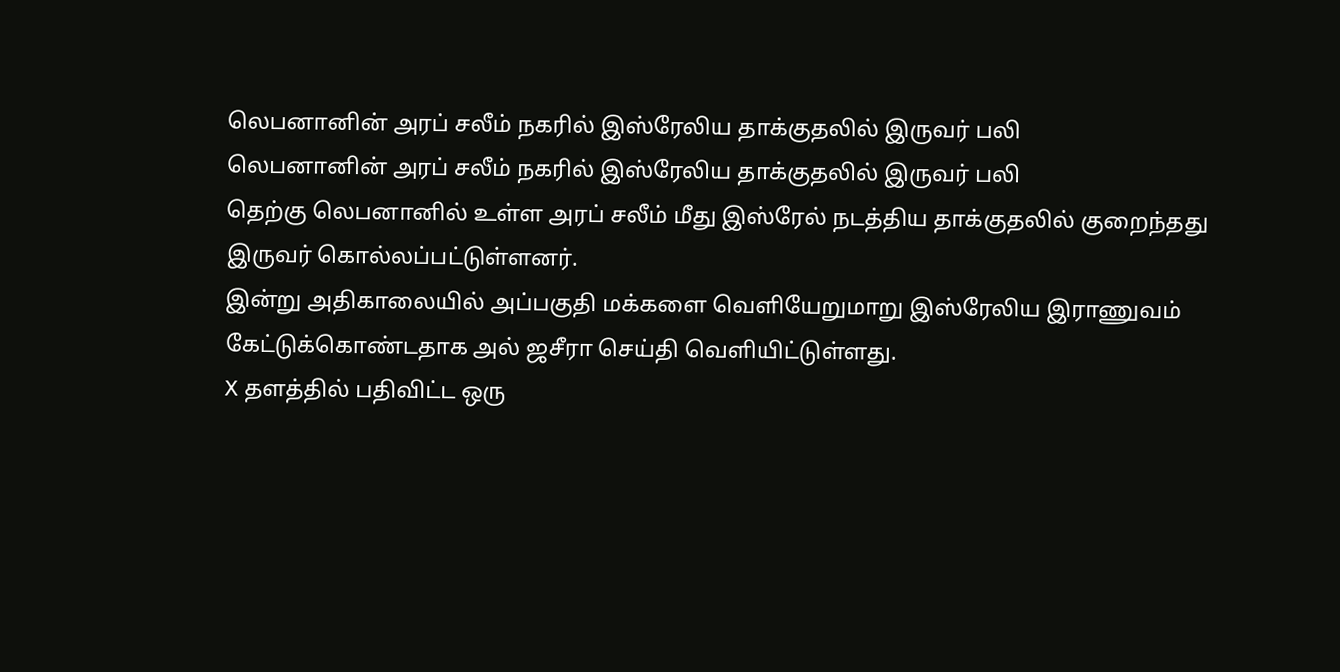லெபனானின் அரப் சலீம் நகரில் இஸ்ரேலிய தாக்குதலில் இருவர் பலி
லெபனானின் அரப் சலீம் நகரில் இஸ்ரேலிய தாக்குதலில் இருவர் பலி
தெற்கு லெபனானில் உள்ள அரப் சலீம் மீது இஸ்ரேல் நடத்திய தாக்குதலில் குறைந்தது இருவர் கொல்லப்பட்டுள்ளனர்.
இன்று அதிகாலையில் அப்பகுதி மக்களை வெளியேறுமாறு இஸ்ரேலிய இராணுவம் கேட்டுக்கொண்டதாக அல் ஜசீரா செய்தி வெளியிட்டுள்ளது.
X தளத்தில் பதிவிட்ட ஒரு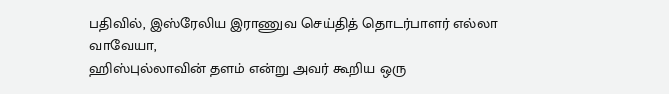பதிவில், இஸ்ரேலிய இராணுவ செய்தித் தொடர்பாளர் எல்லா வாவேயா,
ஹிஸ்புல்லாவின் தளம் என்று அவர் கூறிய ஒரு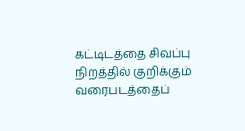கட்டிடத்தை சிவப்பு நிறத்தில் குறிக்கும் வரைபடத்தைப்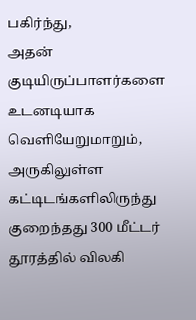பகிர்ந்து,
அதன் குடியிருப்பாளர்களை உடனடியாக வெளியேறுமாறும், அருகிலுள்ள கட்டிடங்களிலிருந்து குறைந்தது 300 மீட்டர் தூரத்தில் விலகி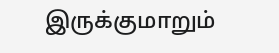இருக்குமாறும்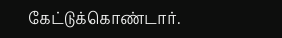கேட்டுக்கொண்டார்.